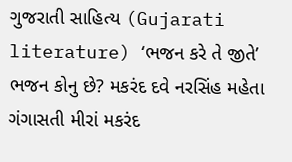ગુજરાતી સાહિત્ય (Gujarati literature) ‘ભજન કરે તે જીતે’ ભજન કોનુ છે? મકરંદ દવે નરસિંહ મહેતા ગંગાસતી મીરાં મકરંદ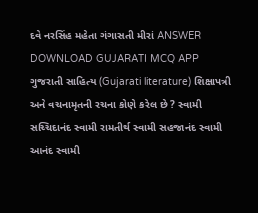દવે નરસિંહ મહેતા ગંગાસતી મીરાં ANSWER DOWNLOAD GUJARATI MCQ APP
ગુજરાતી સાહિત્ય (Gujarati literature) શિક્ષાપત્રી અને વચનામૃતની રચના કોણે કરેલ છે ? સ્વામી સચ્ચિદાનંદ સ્વામી રામતીર્થ સ્વામી સહજાનંદ સ્વામી આનંદ સ્વામી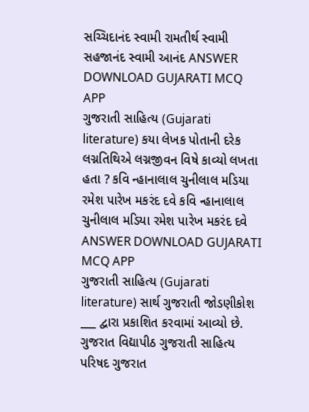સચ્ચિદાનંદ સ્વામી રામતીર્થ સ્વામી સહજાનંદ સ્વામી આનંદ ANSWER DOWNLOAD GUJARATI MCQ APP
ગુજરાતી સાહિત્ય (Gujarati literature) કયા લેખક પોતાની દરેક લગ્નતિથિએ લગ્નજીવન વિષે કાવ્યો લખતા હતા ? કવિ ન્હાનાલાલ ચુનીલાલ મડિયા રમેશ પારેખ મકરંદ દવે કવિ ન્હાનાલાલ ચુનીલાલ મડિયા રમેશ પારેખ મકરંદ દવે ANSWER DOWNLOAD GUJARATI MCQ APP
ગુજરાતી સાહિત્ય (Gujarati literature) સાર્થ ગુજરાતી જોડણીકોશ ___ દ્વારા પ્રકાશિત કરવામાં આવ્યો છે. ગુજરાત વિદ્યાપીઠ ગુજરાતી સાહિત્ય પરિષદ ગુજરાત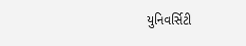યુનિવર્સિટી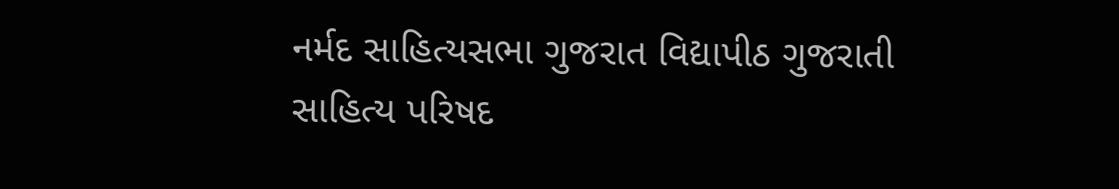નર્મદ સાહિત્યસભા ગુજરાત વિદ્યાપીઠ ગુજરાતી સાહિત્ય પરિષદ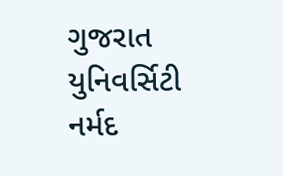ગુજરાત યુનિવર્સિટી નર્મદ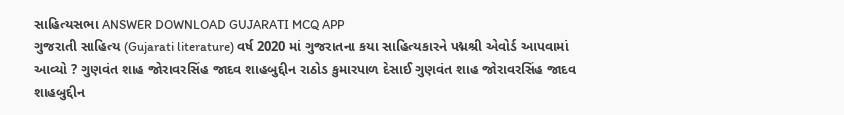સાહિત્યસભા ANSWER DOWNLOAD GUJARATI MCQ APP
ગુજરાતી સાહિત્ય (Gujarati literature) વર્ષ 2020 માં ગુજરાતના કયા સાહિત્યકારને પદ્મશ્રી એવોર્ડ આપવામાં આવ્યો ? ગુણવંત શાહ જોરાવરસિંહ જાદવ શાહબુદ્દીન રાઠોડ કુમારપાળ દેસાઈ ગુણવંત શાહ જોરાવરસિંહ જાદવ શાહબુદ્દીન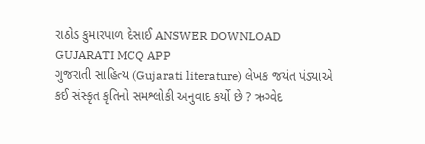રાઠોડ કુમારપાળ દેસાઈ ANSWER DOWNLOAD GUJARATI MCQ APP
ગુજરાતી સાહિત્ય (Gujarati literature) લેખક જયંત પંડ્યાએ કઈ સંસ્કૃત કૃતિનો સમશ્લોકી અનુવાદ કર્યો છે ? ઋગ્વેદ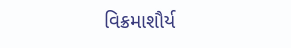વિક્રમાશૌર્ય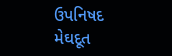ઉપનિષદ મેઘદૂત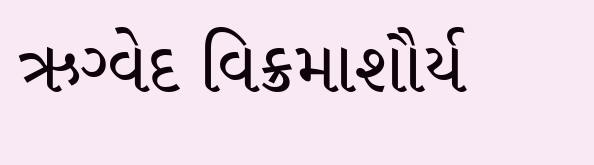ઋગ્વેદ વિક્રમાશૌર્ય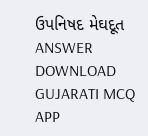ઉપનિષદ મેઘદૂત ANSWER DOWNLOAD GUJARATI MCQ APP